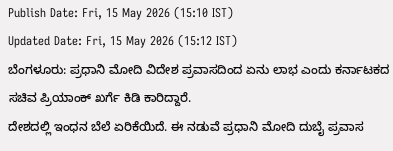Publish Date: Fri, 15 May 2026 (15:10 IST)
Updated Date: Fri, 15 May 2026 (15:12 IST)
ಬೆಂಗಳೂರು: ಪ್ರಧಾನಿ ಮೋದಿ ವಿದೇಶ ಪ್ರವಾಸದಿಂದ ಏನು ಲಾಭ ಎಂದು ಕರ್ನಾಟಕದ ಸಚಿವ ಪ್ರಿಯಾಂಕ್ ಖರ್ಗೆ ಕಿಡಿ ಕಾರಿದ್ದಾರೆ.
ದೇಶದಲ್ಲಿ ಇಂಧನ ಬೆಲೆ ಏರಿಕೆಯಿದೆ. ಈ ನಡುವೆ ಪ್ರಧಾನಿ ಮೋದಿ ದುಬೈ ಪ್ರವಾಸ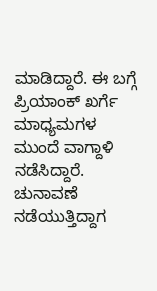ಮಾಡಿದ್ದಾರೆ. ಈ ಬಗ್ಗೆ ಪ್ರಿಯಾಂಕ್ ಖರ್ಗೆ ಮಾಧ್ಯಮಗಳ ಮುಂದೆ ವಾಗ್ದಾಳಿ ನಡೆಸಿದ್ದಾರೆ.
ಚುನಾವಣೆ ನಡೆಯುತ್ತಿದ್ದಾಗ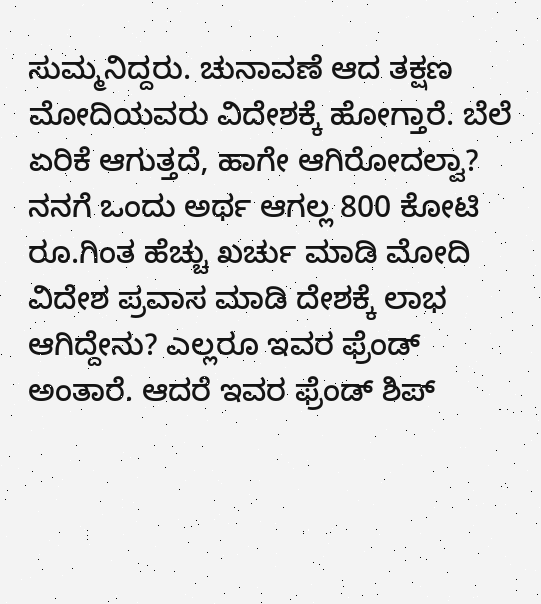ಸುಮ್ಮನಿದ್ದರು. ಚುನಾವಣೆ ಆದ ತಕ್ಷಣ ಮೋದಿಯವರು ವಿದೇಶಕ್ಕೆ ಹೋಗ್ತಾರೆ. ಬೆಲೆ ಏರಿಕೆ ಆಗುತ್ತದೆ, ಹಾಗೇ ಆಗಿರೋದಲ್ವಾ? ನನಗೆ ಒಂದು ಅರ್ಥ ಆಗಲ್ಲ 800 ಕೋಟಿ ರೂ.ಗಿಂತ ಹೆಚ್ಚು ಖರ್ಚು ಮಾಡಿ ಮೋದಿ ವಿದೇಶ ಪ್ರವಾಸ ಮಾಡಿ ದೇಶಕ್ಕೆ ಲಾಭ ಆಗಿದ್ದೇನು? ಎಲ್ಲರೂ ಇವರ ಫ್ರೆಂಡ್ ಅಂತಾರೆ. ಆದರೆ ಇವರ ಫ್ರೆಂಡ್ ಶಿಪ್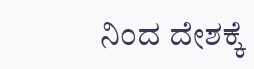ನಿಂದ ದೇಶಕ್ಕೆ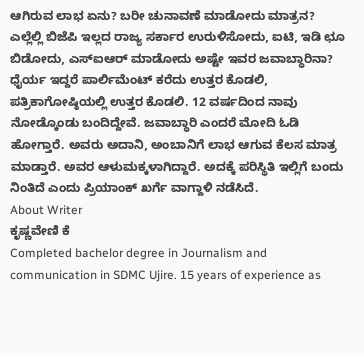ಆಗಿರುವ ಲಾಭ ಏನು? ಬರೀ ಚುನಾವಣೆ ಮಾಡೋದು ಮಾತ್ರನ? ಎಲ್ಲೆಲ್ಲಿ ಬಿಜೆಪಿ ಇಲ್ಲದ ರಾಜ್ಯ ಸರ್ಕಾರ ಉರುಳಿಸೋದು, ಐಟಿ, ಇಡಿ ಛೂ ಬಿಡೋದು, ಎಸ್ಐಆರ್ ಮಾಡೋದು ಅಷ್ಟೇ ಇವರ ಜವಾಬ್ಧಾರಿನಾ? ಧೈರ್ಯ ಇದ್ದರೆ ಪಾರ್ಲಿಮೆಂಟ್ ಕರೆದು ಉತ್ತರ ಕೊಡಲಿ, ಪತ್ರಿಕಾಗೋಷ್ಠಿಯಲ್ಲಿ ಉತ್ತರ ಕೊಡಲಿ. 12 ವರ್ಷದಿಂದ ನಾವು ನೋಡ್ಕೊಂಡು ಬಂದಿದ್ದೇವೆ. ಜವಾಬ್ಧಾರಿ ಎಂದರೆ ಮೋದಿ ಓಡಿ ಹೋಗ್ತಾರೆ. ಅವರು ಅದಾನಿ, ಅಂಬಾನಿಗೆ ಲಾಭ ಆಗುವ ಕೆಲಸ ಮಾತ್ರ ಮಾಡ್ತಾರೆ. ಅವರ ಆಳುಮಕ್ಕಳಾಗಿದ್ದಾರೆ. ಅದಕ್ಕೆ ಪರಿಸ್ಥಿತಿ ಇಲ್ಲಿಗೆ ಬಂದು ನಿಂತಿದೆ ಎಂದು ಪ್ರಿಯಾಂಕ್ ಖರ್ಗೆ ವಾಗ್ದಾಳಿ ನಡೆಸಿದೆ.
About Writer
ಕೃಷ್ಣವೇಣಿ ಕೆ
Completed bachelor degree in Journalism and communication in SDMC Ujire. 15 years of experience as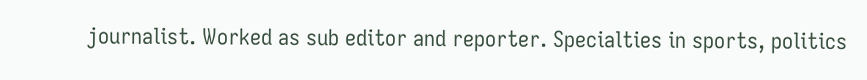journalist. Worked as sub editor and reporter. Specialties in sports, politics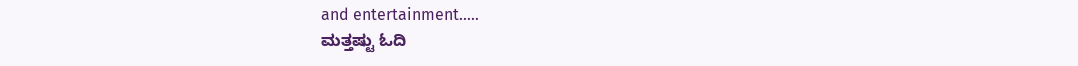and entertainment.....
ಮತ್ತಷ್ಟು ಓದಿ